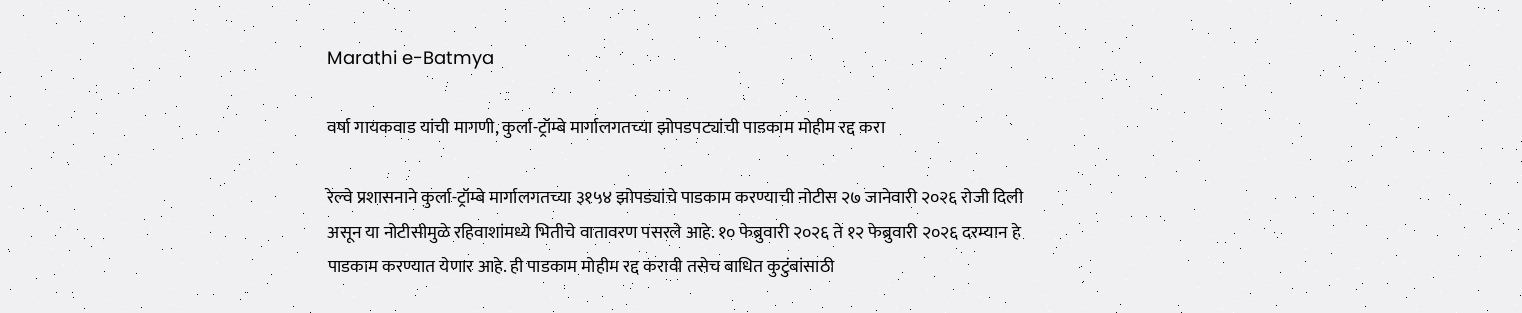Marathi e-Batmya

वर्षा गायकवाड यांची मागणी, कुर्ला-ट्रॉम्बे मार्गालगतच्या झोपडपट्यांची पाडकाम मोहीम रद्द करा

रेल्वे प्रशासनाने कुर्ला-ट्रॉम्बे मार्गालगतच्या ३१५४ झोपड्यांचे पाडकाम करण्याची नोटीस २७ जानेवारी २०२६ रोजी दिली असून या नोटीसीमुळे रहिवाशांमध्ये भितीचे वातावरण पसरले आहे. १० फेब्रुवारी २०२६ ते १२ फेब्रुवारी २०२६ दरम्यान हे पाडकाम करण्यात येणार आहे. ही पाडकाम मोहीम रद्द करावी तसेच बाधित कुटुंबांसाठी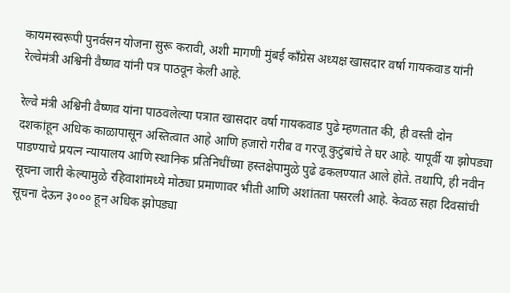कायमस्वरूपी पुनर्वसन योजना सुरू करावी, अशी मागणी मुंबई काँग्रेस अध्यक्ष खासदार वर्षा गायकवाड यांनी रेल्वेमंत्री अश्विनी वैष्णव यांनी पत्र पाठवून केली आहे.

रेल्वे मंत्री अश्विनी वैष्णव यांना पाठवलेल्या पत्रात खासदार वर्षा गायकवाड पुढे म्हणतात की, ही वस्ती दोन दशकांहून अधिक काळापासून अस्तित्वात आहे आणि हजारो गरीब व गरजू कुटुंबांचे ते घर आहे. यापूर्वी या झोपड्या पाडण्याचे प्रयत्न न्यायालय आणि स्थानिक प्रतिनिधींच्या हस्तक्षेपामुळे पुढे ढकलण्यात आले होते. तथापि, ही नवीन सूचना जारी केल्यामुळे रहिवाशांमध्ये मोठ्या प्रमाणावर भीती आणि अशांतता पसरली आहे. केवळ सहा दिवसांची सूचना देऊन ३००० हून अधिक झोपड्या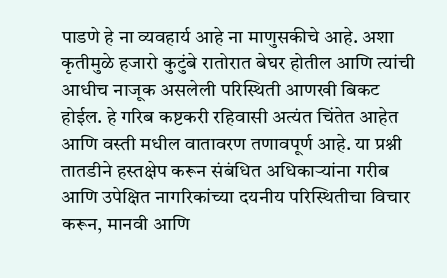पाडणे हे ना व्यवहार्य आहे ना माणुसकीचे आहे. अशा कृतीमुळे हजारो कुटुंबे रातोरात बेघर होतील आणि त्यांची आधीच नाजूक असलेली परिस्थिती आणखी बिकट होईल. हे गरिब कष्टकरी रहिवासी अत्यंत चिंतेत आहेत आणि वस्ती मधील वातावरण तणावपूर्ण आहे. या प्रश्नी तातडीने हस्तक्षेप करून संबंधित अधिकाऱ्यांना गरीब आणि उपेक्षित नागरिकांच्या दयनीय परिस्थितीचा विचार करून, मानवी आणि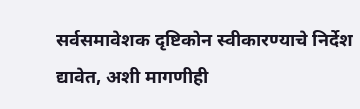सर्वसमावेशक दृष्टिकोन स्वीकारण्याचे निर्देश द्यावेत, अशी मागणीही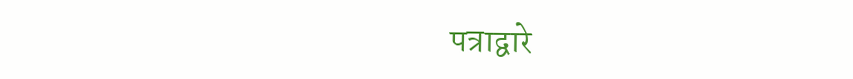पत्राद्वारे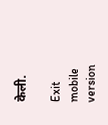केली.

Exit mobile version